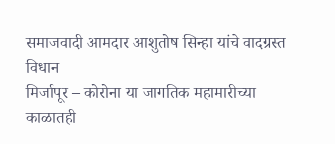समाजवादी आमदार आशुतोष सिन्हा यांचे वादग्रस्त विधान
मिर्जापूर – कोरोना या जागतिक महामारीच्या काळातही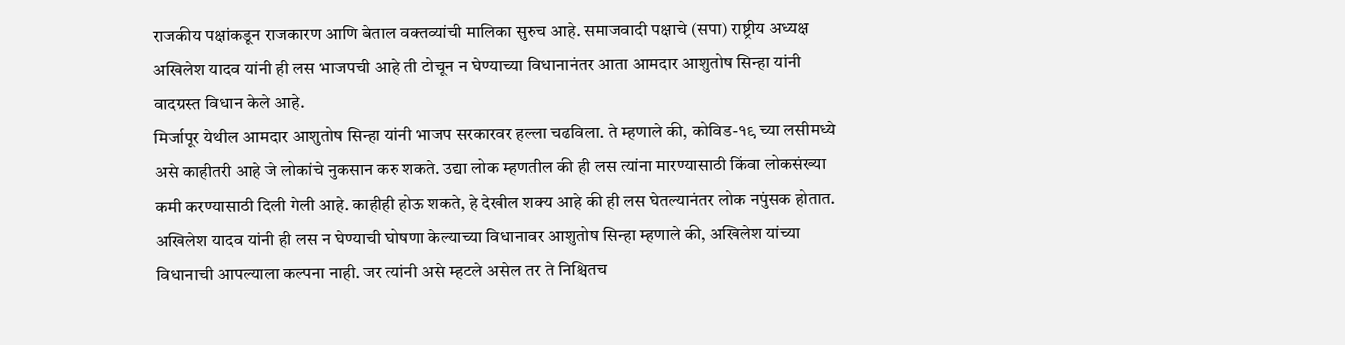राजकीय पक्षांकडून राजकारण आणि बेताल वक्तव्यांची मालिका सुरुच आहे. समाजवादी पक्षाचे (सपा) राष्ट्रीय अध्यक्ष अखिलेश यादव यांनी ही लस भाजपची आहे ती टोचून न घेण्याच्या विधानानंतर आता आमदार आशुतोष सिन्हा यांनी वादग्रस्त विधान केले आहे.
मिर्जापूर येथील आमदार आशुतोष सिन्हा यांनी भाजप सरकारवर हल्ला चढविला. ते म्हणाले की, कोविड-१९ च्या लसीमध्ये असे काहीतरी आहे जे लोकांचे नुकसान करु शकते. उद्या लोक म्हणतील की ही लस त्यांना मारण्यासाठी किंवा लोकसंख्या कमी करण्यासाठी दिली गेली आहे. काहीही होऊ शकते, हे देखील शक्य आहे की ही लस घेतल्यानंतर लोक नपुंसक होतात.
अखिलेश यादव यांनी ही लस न घेण्याची घोषणा केल्याच्या विधानावर आशुतोष सिन्हा म्हणाले की, अखिलेश यांच्या विधानाची आपल्याला कल्पना नाही. जर त्यांनी असे म्हटले असेल तर ते निश्चितच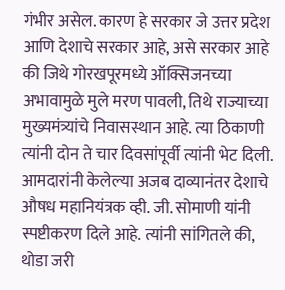गंभीर असेल. कारण हे सरकार जे उत्तर प्रदेश आणि देशाचे सरकार आहे, असे सरकार आहे की जिथे गोरखपूरमध्ये ऑक्सिजनच्या अभावामुळे मुले मरण पावली, तिथे राज्याच्या मुख्यमंत्र्यांचे निवासस्थान आहे. त्या ठिकाणी त्यांनी दोन ते चार दिवसांपूर्वी त्यांनी भेट दिली.
आमदारांनी केलेल्या अजब दाव्यानंतर देशाचे औषध महानियंत्रक व्ही. जी. सोमाणी यांनी स्पष्टीकरण दिले आहे. त्यांनी सांगितले की, थोडा जरी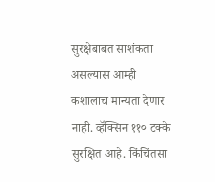सुरक्षेबाबत साशंकता असल्यास आम्ही कशालाच मान्यता देणार नाही. व्हॅक्सिन ११० टक्के सुरक्षित आहे. किंचिंतसा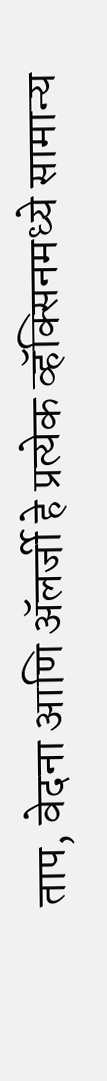ताप, वेदना आणि ॲलर्जी हे प्रत्येक व्हॅक्सिनमध्ये सामान्य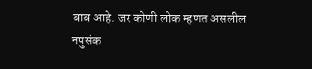बाब आहे. जर कोणी लोक म्हणत असलील नपुसंक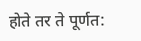होते तर ते पूर्णत: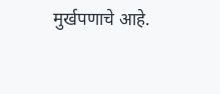मुर्खपणाचे आहे.